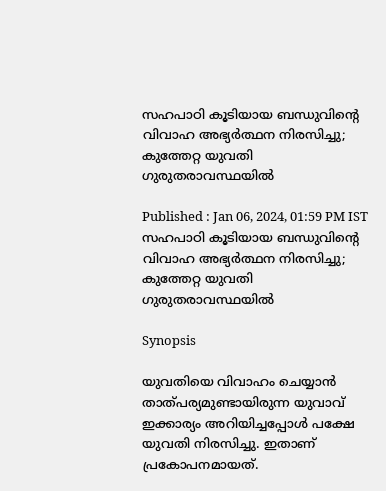സഹപാഠി കൂടിയായ ബന്ധുവിന്റെ വിവാഹ അഭ്യര്‍ത്ഥന നിരസിച്ചു; കുത്തേറ്റ യുവതി ഗുരുതരാവസ്ഥയില്‍

Published : Jan 06, 2024, 01:59 PM IST
സഹപാഠി കൂടിയായ ബന്ധുവിന്റെ വിവാഹ അഭ്യര്‍ത്ഥന നിരസിച്ചു; കുത്തേറ്റ യുവതി ഗുരുതരാവസ്ഥയില്‍

Synopsis

യുവതിയെ വിവാഹം ചെയ്യാന്‍ താത്പര്യമുണ്ടായിരുന്ന യുവാവ് ഇക്കാര്യം അറിയിച്ചപ്പോള്‍ പക്ഷേ യുവതി നിരസിച്ചു. ഇതാണ് പ്രകോപനമായത്.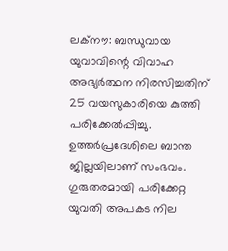ലക്നൗ: ബന്ധുവായ യുവാവിന്റെ വിവാഹ അഭ്യര്‍ത്ഥന നിരസിച്ചതിന് 25 വയസുകാരിയെ കുത്തി പരിക്കേല്‍പ്പിച്ചു. ഉത്തര്‍പ്രദേശിലെ ബാന്ത ജില്ലയിലാണ് സംഭവം. ഗുരുതരമായി പരിക്കേറ്റ യുവതി അപകട നില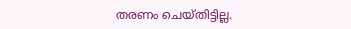തരണം ചെയ്തിട്ടില്ല.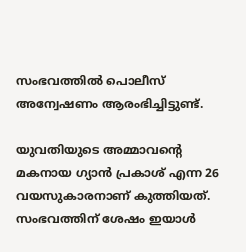സംഭവത്തിൽ പൊലീസ് അന്വേഷണം ആരംഭിച്ചിട്ടുണ്ട്.

യുവതിയുടെ അമ്മാവന്റെ മകനായ ഗ്യാന്‍ പ്രകാശ് എന്ന 26 വയസുകാരനാണ് കുത്തിയത്. സംഭവത്തിന് ശേഷം ഇയാള്‍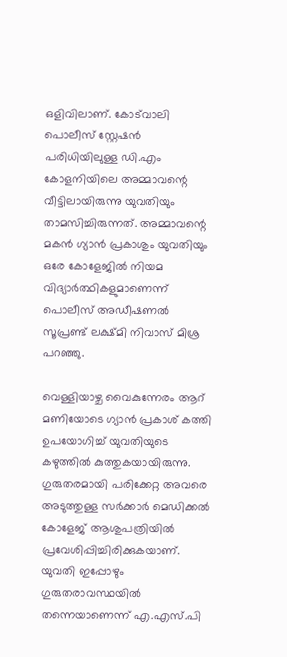ഒളിവിലാണ്. കോട്‍വാലി പൊലീസ് സ്റ്റേഷന്‍ പരിധിയിലുള്ള ഡി.എം കോളനിയിലെ അമ്മാവന്റെ വീട്ടിലായിരുന്നു യുവതിയും താമസിച്ചിരുന്നത്. അമ്മാവന്റെ മകന്‍ ഗ്യാന്‍ പ്രകാശും യുവതിയും ഒരേ കോളേജില്‍ നിയമ വിദ്യാര്‍ത്ഥികളുമാണെന്ന് പൊലീസ് അഡീഷണല്‍ സൂപ്രണ്ട് ലക്ഷ്മി നിവാസ് മിശ്ര പറഞ്ഞു.

വെള്ളിയാഴ്ച വൈകുന്നേരം ആറ് മണിയോടെ ഗ്യാന്‍ പ്രകാശ് കത്തി ഉപയോഗിച്ച് യുവതിയുടെ കഴുത്തില്‍ കുത്തുകയായിരുന്നു. ഗുരുതരമായി പരിക്കേറ്റ അവരെ അടുത്തുള്ള സര്‍ക്കാര്‍ മെഡിക്കല്‍ കോളേജ് ആശുപത്രിയില്‍ പ്രവേശിപ്പിച്ചിരിക്കുകയാണ്. യുവതി ഇപ്പോഴും ഗുരുതരാവസ്ഥയില്‍ തന്നെയാണെന്ന് എ.എസ്.പി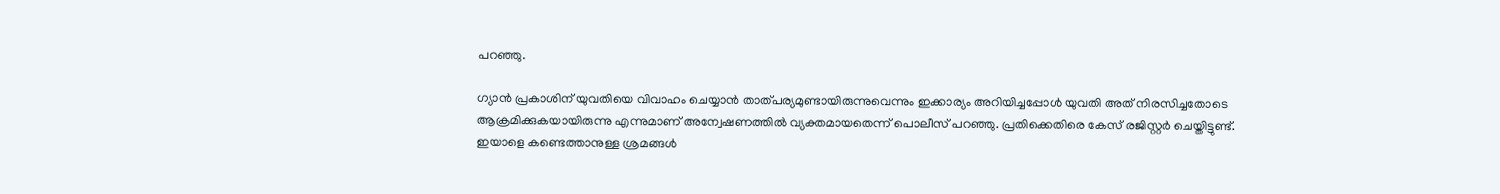പറഞ്ഞു.

ഗ്യാന്‍ പ്രകാശിന് യുവതിയെ വിവാഹം ചെയ്യാന്‍ താത്പര്യമുണ്ടായിരുന്നുവെന്നും ഇക്കാര്യം അറിയിച്ചപ്പോള്‍ യുവതി അത് നിരസിച്ചതോടെ ആക്രമിക്കുകയായിരുന്നു എന്നുമാണ് അന്വേഷണത്തില്‍ വ്യക്തമായതെന്ന് പൊലീസ് പറഞ്ഞു. പ്രതിക്കെതിരെ കേസ് രജിസ്റ്റര്‍ ചെയ്തിട്ടുണ്ട്. ഇയാളെ കണ്ടെത്താനുള്ള ശ്രമങ്ങള്‍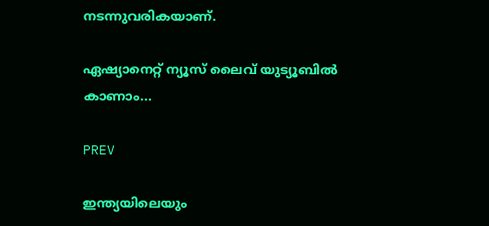നടന്നുവരികയാണ്.

ഏഷ്യാനെറ്റ് ന്യൂസ് ലൈവ് യുട്യൂബില്‍ കാണാം...

PREV

ഇന്ത്യയിലെയും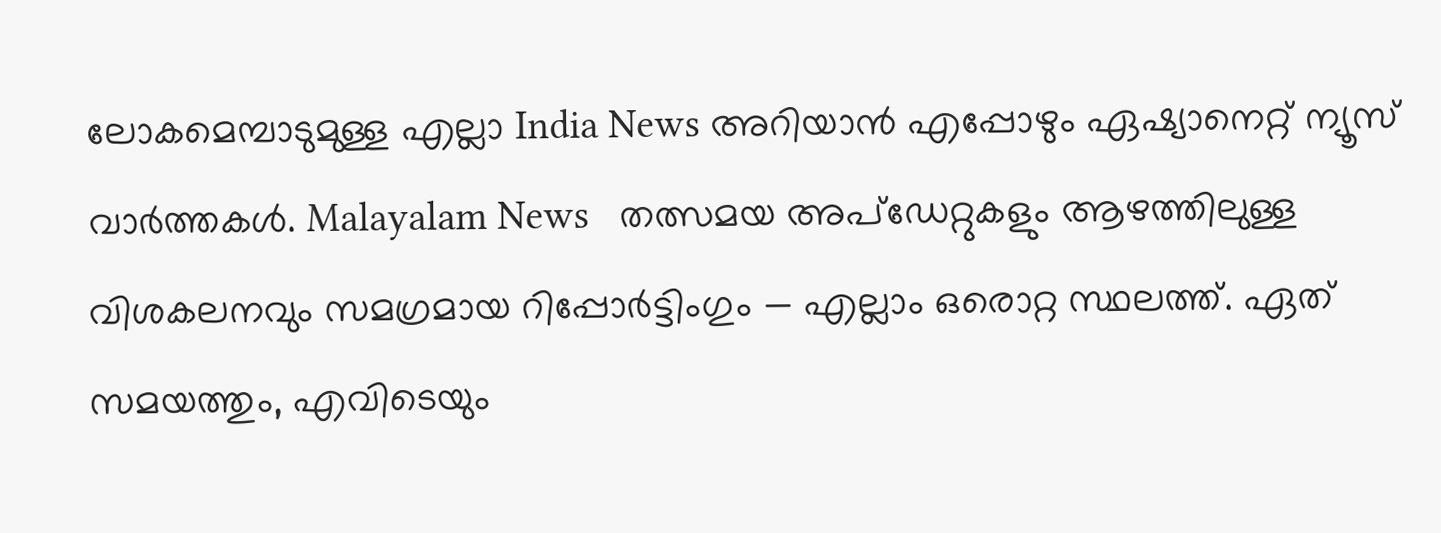ലോകമെമ്പാടുമുള്ള എല്ലാ India News അറിയാൻ എപ്പോഴും ഏഷ്യാനെറ്റ് ന്യൂസ് വാർത്തകൾ. Malayalam News   തത്സമയ അപ്‌ഡേറ്റുകളും ആഴത്തിലുള്ള വിശകലനവും സമഗ്രമായ റിപ്പോർട്ടിംഗും — എല്ലാം ഒരൊറ്റ സ്ഥലത്ത്. ഏത് സമയത്തും, എവിടെയും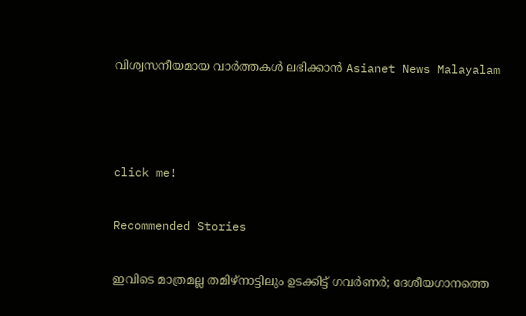വിശ്വസനീയമായ വാർത്തകൾ ലഭിക്കാൻ Asianet News Malayalam



click me!

Recommended Stories

ഇവിടെ മാത്രമല്ല തമിഴ്നാട്ടിലും ഉടക്കിട്ട് ഗവർണർ; ദേശീയഗാനത്തെ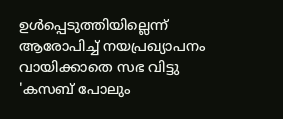ഉൾപ്പെടുത്തിയില്ലെന്ന് ആരോപിച്ച് നയപ്രഖ്യാപനം വായിക്കാതെ സഭ വിട്ടു
'കസബ് പോലും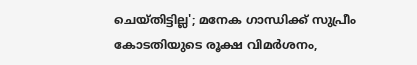ചെയ്തിട്ടില്ല'; മനേക ഗാന്ധിക്ക് സുപ്രീം കോടതിയുടെ രൂക്ഷ വിമർശനം,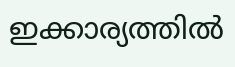ഇക്കാര്യത്തില്‍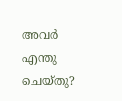അവർ എന്തു ചെയ്തു?